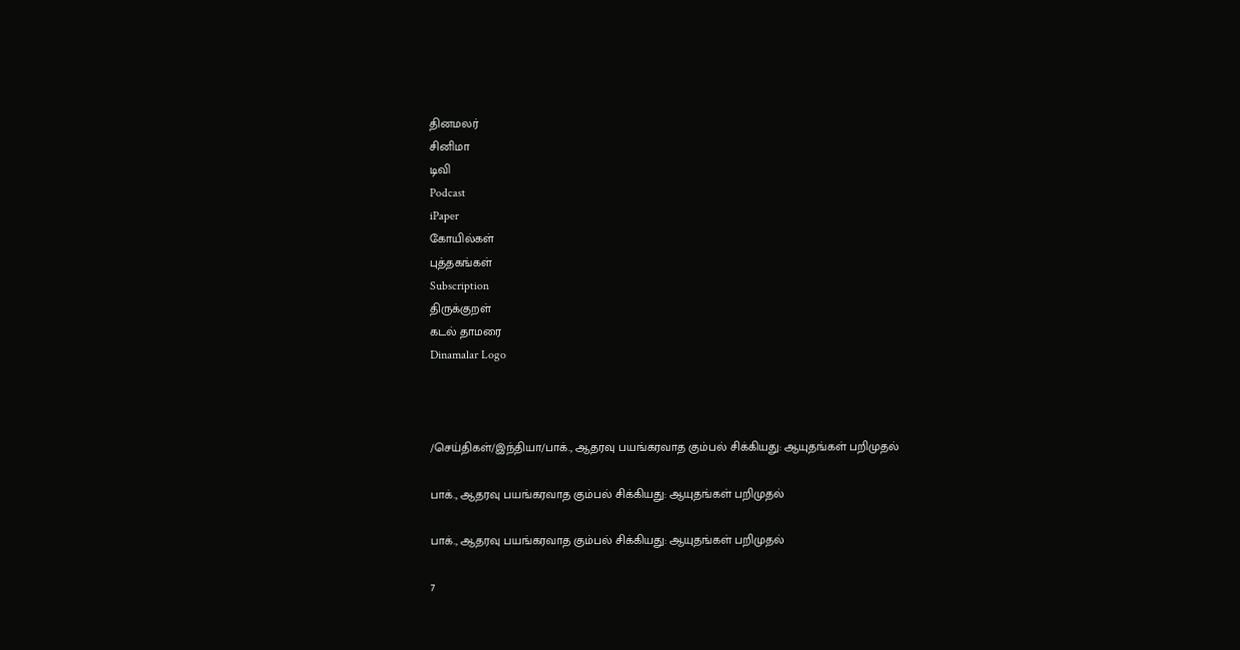தினமலர்
சினிமா
டிவி
Podcast
iPaper
கோயில்கள்
புத்தகங்கள்
Subscription
திருக்குறள்
கடல் தாமரை
Dinamalar Logo



/செய்திகள்/இந்தியா/பாக்., ஆதரவு பயங்கரவாத கும்பல் சிக்கியது: ஆயுதங்கள் பறிமுதல்

பாக்., ஆதரவு பயங்கரவாத கும்பல் சிக்கியது: ஆயுதங்கள் பறிமுதல்

பாக்., ஆதரவு பயங்கரவாத கும்பல் சிக்கியது: ஆயுதங்கள் பறிமுதல்

7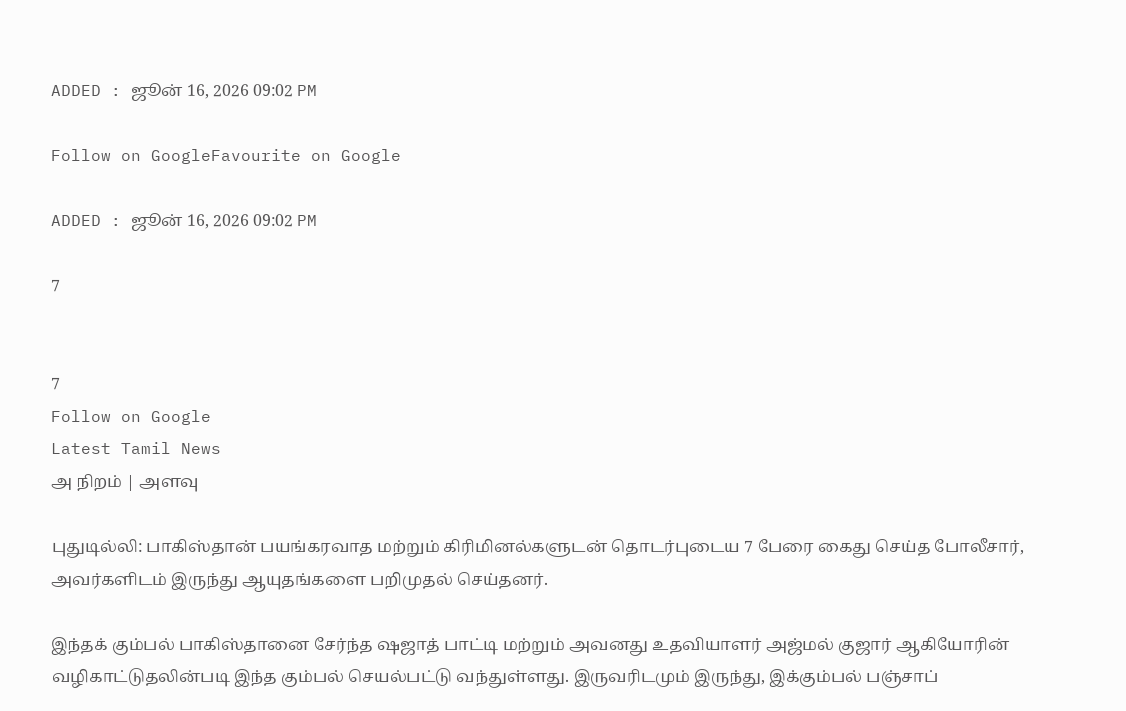ADDED : ஜூன் 16, 2026 09:02 PM

Follow on GoogleFavourite on Google

ADDED : ஜூன் 16, 2026 09:02 PM

7


7
Follow on Google
Latest Tamil News
அ நிறம் | அளவு

புதுடில்லி: பாகிஸ்தான் பயங்கரவாத மற்றும் கிரிமினல்களுடன் தொடர்புடைய 7 பேரை கைது செய்த போலீசார், அவர்களிடம் இருந்து ஆயுதங்களை பறிமுதல் செய்தனர்.

இந்தக் கும்பல் பாகிஸ்தானை சேர்ந்த ஷஜாத் பாட்டி மற்றும் அவனது உதவியாளர் அஜ்மல் குஜார் ஆகியோரின் வழிகாட்டுதலின்படி இந்த கும்பல் செயல்பட்டு வந்துள்ளது. இருவரிடமும் இருந்து, இக்கும்பல் பஞ்சாப்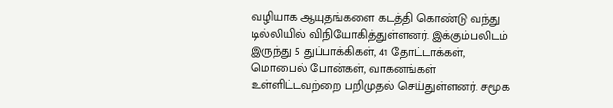வழியாக ஆயுதங்களை கடத்தி கொண்டு வந்து டில்லியில் விநியோகித்துள்ளனர். இக்கும்பலிடம் இருந்து 5 துப்பாக்கிகள், 41 தோட்டாக்கள், மொபைல் போன்கள், வாகனங்கள் உள்ளிட்டவற்றை பறிமுதல் செய்துள்ளனர். சமூக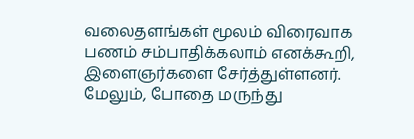வலைதளங்கள் மூலம் விரைவாக பணம் சம்பாதிக்கலாம் எனக்கூறி, இளைஞர்களை சேர்த்துள்ளனர். மேலும், போதை மருந்து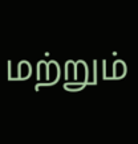மற்றும்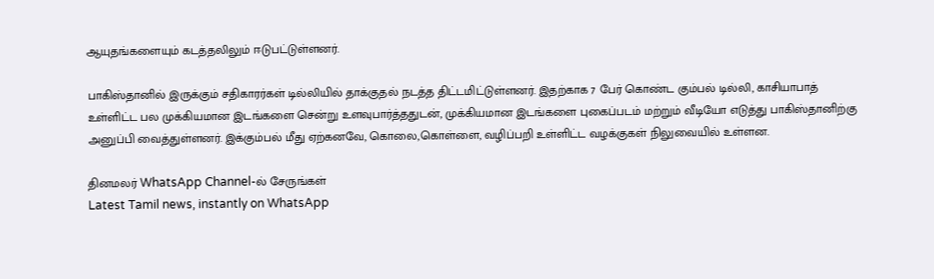ஆயுதங்களையும் கடத்தலிலும் ஈடுபட்டுள்ளனர்.

பாகிஸ்தானில் இருக்கும் சதிகாரர்கள் டில்லியில் தாக்குதல் நடத்த திட்டமிட்டுள்ளனர். இதற்காக 7 பேர் கொண்ட கும்பல் டில்லி, காசியாபாத் உள்ளிட்ட பல முக்கியமான இடங்களை சென்று உளவுபார்த்ததுடன், முக்கியமான இடங்களை புகைப்படம் மற்றும் வீடியோ எடுத்து பாகிஸ்தானிற்கு அனுப்பி வைத்துள்ளனர். இக்கும்பல் மீது ஏற்கனவே, கொலை,கொள்ளை, வழிப்பறி உள்ளிட்ட வழக்குகள் நிலுவையில் உள்ளன.

தினமலர் WhatsApp Channel-ல் சேருங்கள்
Latest Tamil news, instantly on WhatsApp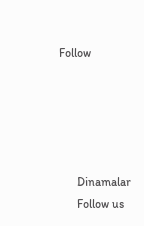Follow





      Dinamalar
      Follow us